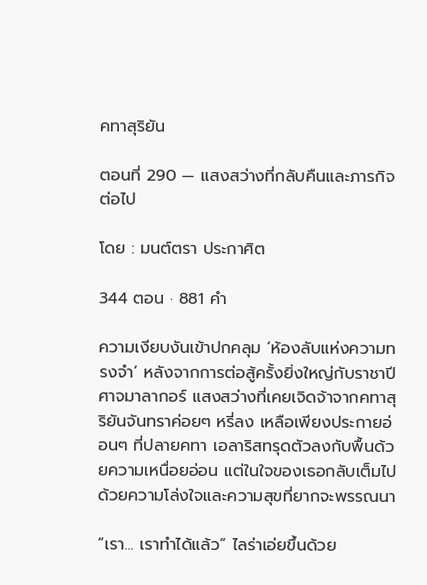คทาสุริยัน

ตอนที่ 290 — แสงสว่างที่กลับคืนและภารกิจต่อไป

โดย : มนต์ตรา ประกาศิต

344 ตอน · 881 คำ

ความเงียบงันเข้าปกคลุม ‘ห้องลับแห่งความทรงจำ’ หลังจากการต่อสู้ครั้งยิ่งใหญ่กับราชาปีศาจมาลากอร์ แสงสว่างที่เคยเจิดจ้าจากคทาสุริยันจันทราค่อยๆ หรี่ลง เหลือเพียงประกายอ่อนๆ ที่ปลายคทา เอลาริสทรุดตัวลงกับพื้นด้วยความเหนื่อยอ่อน ‌แต่ในใจของเธอกลับเต็มไปด้วยความโล่งใจและความสุขที่ยากจะพรรณนา

“เรา... เราทำได้แล้ว” ไลร่าเอ่ยขึ้นด้วย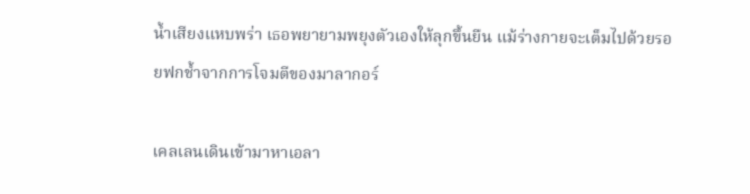น้ำเสียงแหบพร่า เธอพยายามพยุงตัวเองให้ลุกขึ้นยืน แม้ร่างกายจะเต็มไปด้วยรอยฟกช้ำจากการโจมตีของมาลากอร์

เคลเลนเดินเข้ามาหาเอลา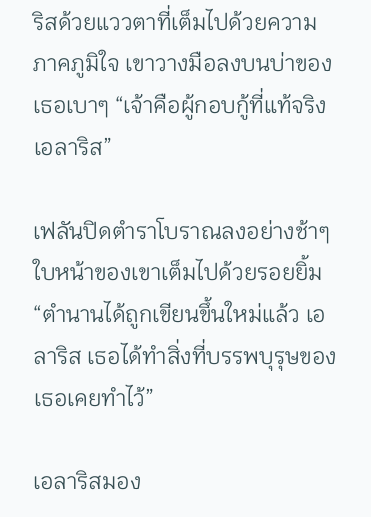ริสด้วยแววตาที่เต็มไปด้วยความภาคภูมิใจ เขาวางมือลงบนบ่าของเธอเบาๆ “เจ้าคือผู้กอบกู้ที่แท้จริง เอลาริส”

เฟลันปิดตำราโบราณลงอย่างช้าๆ ใบหน้าของเขาเต็มไปด้วยรอยยิ้ม “ตำนานได้ถูกเขียนขึ้นใหม่แล้ว เอลาริส เธอได้ทำสิ่งที่บรรพบุรุษของเธอเคยทำไว้”

เอลาริสมอง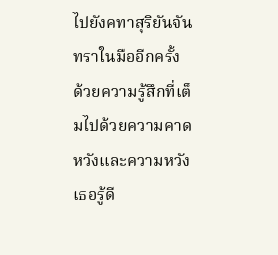ไปยังคทาสุริยันจันทราในมืออีกครั้ง ด้วยความรู้สึกที่เต็มไปด้วยความคาดหวังและความหวัง เธอรู้ดี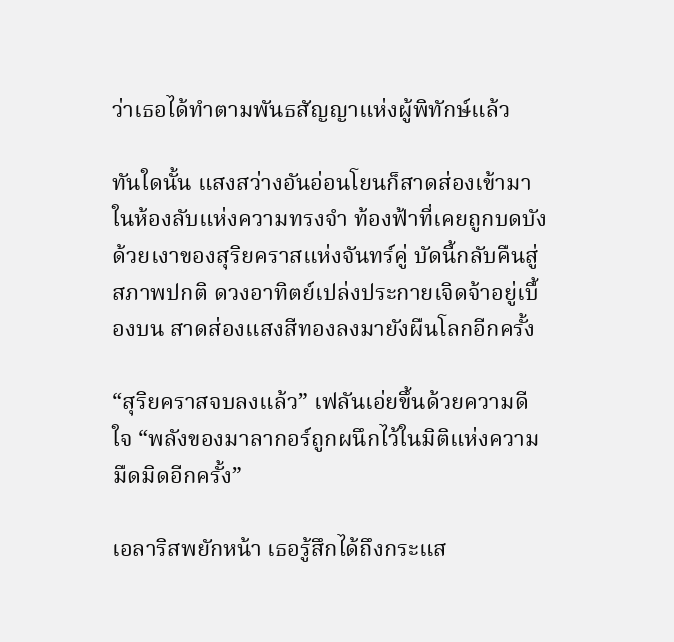ว่าเธอได้ทำตามพันธสัญญาแห่งผู้พิทักษ์แล้ว

ทันใดนั้น แสงสว่างอันอ่อนโยนก็สาดส่องเข้ามาในห้องลับแห่งความทรงจำ ท้องฟ้าที่เคยถูกบดบังด้วยเงาของสุริยคราสแห่งจันทร์คู่ ‍บัดนี้กลับคืนสู่สภาพปกติ ดวงอาทิตย์เปล่งประกายเจิดจ้าอยู่เบื้องบน สาดส่องแสงสีทองลงมายังผืนโลกอีกครั้ง

“สุริยคราสจบลงแล้ว” เฟลันเอ่ยขึ้นด้วยความดีใจ “พลังของมาลากอร์ถูกผนึกไว้ในมิติแห่งความมืดมิดอีกครั้ง”

เอลาริสพยักหน้า เธอรู้สึกได้ถึงกระแส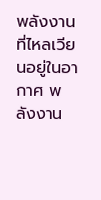พลังงานที่ไหลเวียนอยู่ในอากาศ พลังงาน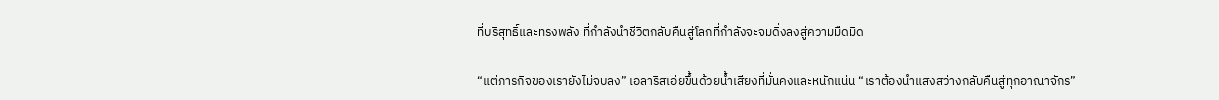ที่บริสุทธิ์และทรงพลัง ที่กำลังนำชีวิตกลับคืนสู่โลกที่กำลังจะจมดิ่งลงสู่ความมืดมิด

“แต่ภารกิจของเรายังไม่จบลง” เอลาริสเอ่ยขึ้นด้วยน้ำเสียงที่มั่นคงและหนักแน่น “เราต้องนำแสงสว่างกลับคืนสู่ทุกอาณาจักร”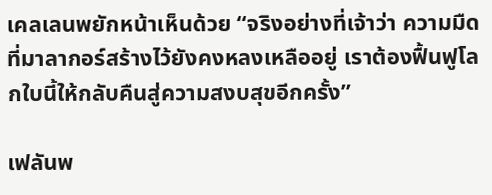เคลเลนพยักหน้าเห็นด้วย “จริงอย่างที่เจ้าว่า ความมืดที่มาลากอร์สร้างไว้ยังคงหลงเหลืออยู่ เราต้องฟื้นฟูโลกใบนี้ให้กลับคืนสู่ความสงบสุขอีกครั้ง”

เฟลันพ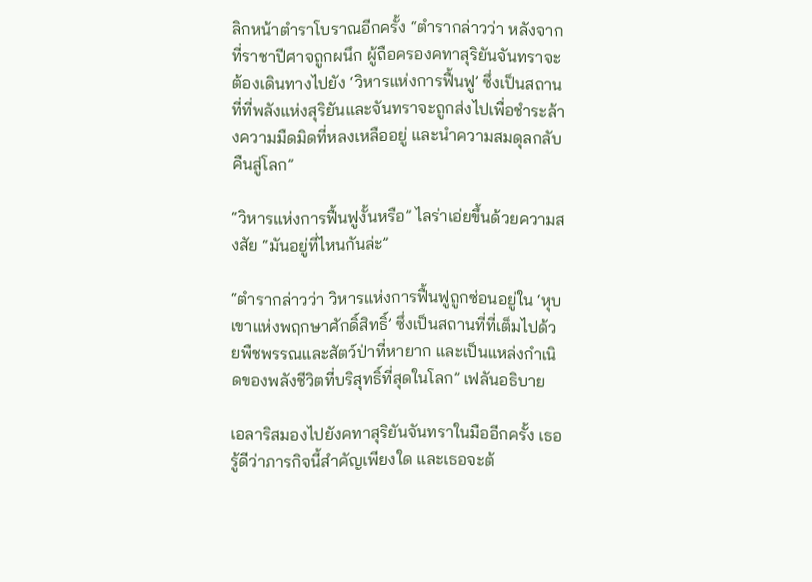ลิกหน้าตำราโบราณอีกครั้ง “ตำรากล่าวว่า หลังจากที่ราชาปีศาจถูกผนึก ผู้ถือครองคทาสุริยันจันทราจะต้องเดินทางไปยัง ‍‘วิหารแห่งการฟื้นฟู’ ซึ่งเป็นสถานที่ที่พลังแห่งสุริยันและจันทราจะถูกส่งไปเพื่อชำระล้างความมืดมิดที่หลงเหลืออยู่ และนำความสมดุลกลับคืนสู่โลก”

“วิหารแห่งการฟื้นฟูงั้นหรือ” ไลร่าเอ่ยขึ้นด้วยความสงสัย “มันอยู่ที่ไหนกันล่ะ”

“ตำรากล่าวว่า วิหารแห่งการฟื้นฟูถูกซ่อนอยู่ใน ‘หุบเขาแห่งพฤกษาศักดิ์สิทธิ์’ ซึ่งเป็นสถานที่ที่เต็มไปด้วยพืชพรรณและสัตว์ป่าที่หายาก และเป็นแหล่งกำเนิดของพลังชีวิตที่บริสุทธิ์ที่สุดในโลก” เฟลันอธิบาย

เอลาริสมองไปยังคทาสุริยันจันทราในมืออีกครั้ง เธอรู้ดีว่าภารกิจนี้สำคัญเพียงใด และเธอจะต้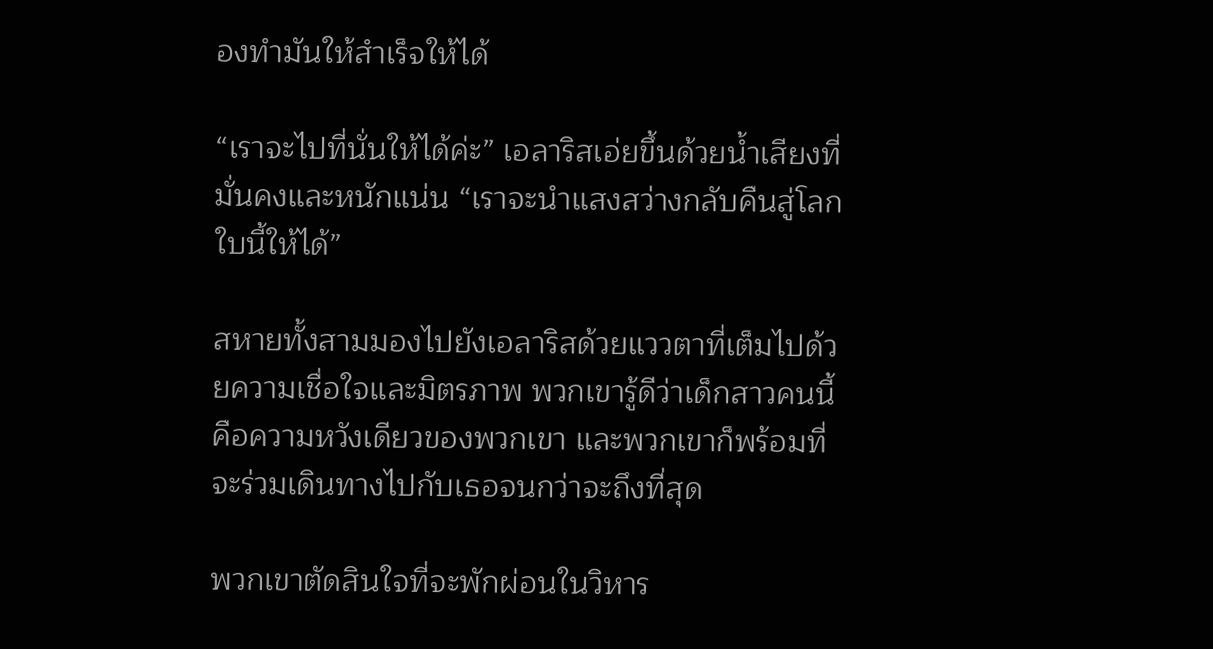องทำมันให้สำเร็จให้ได้

“เราจะไปที่นั่นให้ได้ค่ะ” เอลาริสเอ่ยขึ้นด้วยน้ำเสียงที่มั่นคงและหนักแน่น “เราจะนำแสงสว่างกลับคืนสู่โลกใบนี้ให้ได้”

สหายทั้งสามมองไปยังเอลาริสด้วยแววตาที่เต็มไปด้วยความเชื่อใจและมิตรภาพ พวกเขารู้ดีว่าเด็กสาวคนนี้คือความหวังเดียวของพวกเขา และพวกเขาก็พร้อมที่จะร่วมเดินทางไปกับเธอจนกว่าจะถึงที่สุด

พวกเขาตัดสินใจที่จะพักผ่อนในวิหาร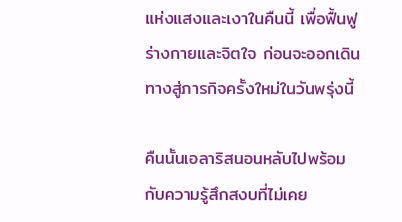แห่งแสงและเงาในคืนนี้ เพื่อฟื้นฟูร่างกายและจิตใจ ก่อนจะออกเดินทางสู่ภารกิจครั้งใหม่ในวันพรุ่งนี้

คืนนั้นเอลาริสนอนหลับไปพร้อมกับความรู้สึกสงบที่ไม่เคย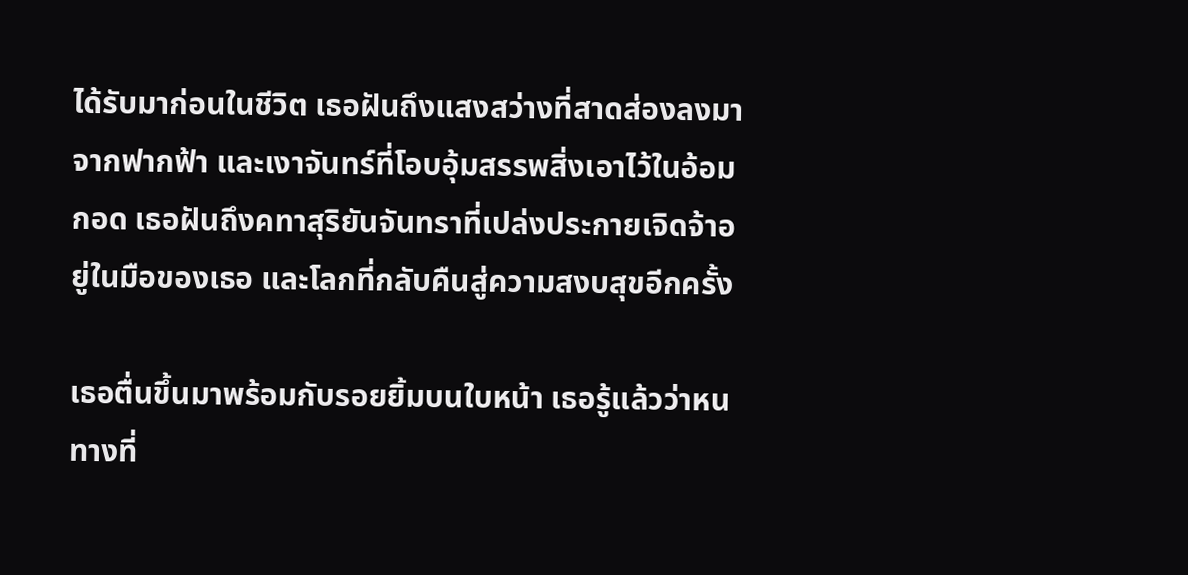ได้รับมาก่อนในชีวิต เธอฝันถึงแสงสว่างที่สาดส่องลงมาจากฟากฟ้า และเงาจันทร์ที่โอบอุ้มสรรพสิ่งเอาไว้ในอ้อมกอด เธอฝันถึงคทาสุริยันจันทราที่เปล่งประกายเจิดจ้าอยู่ในมือของเธอ และโลกที่กลับคืนสู่ความสงบสุขอีกครั้ง

เธอตื่นขึ้นมาพร้อมกับรอยยิ้มบนใบหน้า เธอรู้แล้วว่าหนทางที่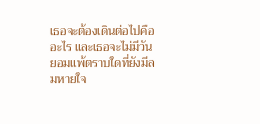เธอจะต้องเดินต่อไปคืออะไร และเธอจะไม่มีวันยอมแพ้ตราบใดที่ยังมีลมหายใจ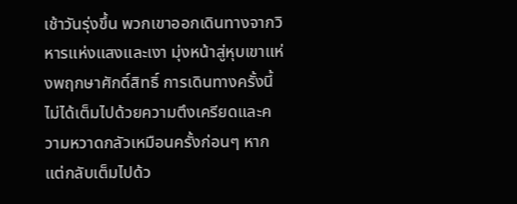เช้าวันรุ่งขึ้น พวกเขาออกเดินทางจากวิหารแห่งแสงและเงา มุ่งหน้าสู่หุบเขาแห่งพฤกษาศักดิ์สิทธิ์ การเดินทางครั้งนี้ไม่ได้เต็มไปด้วยความตึงเครียดและความหวาดกลัวเหมือนครั้งก่อนๆ หากแต่กลับเต็มไปด้ว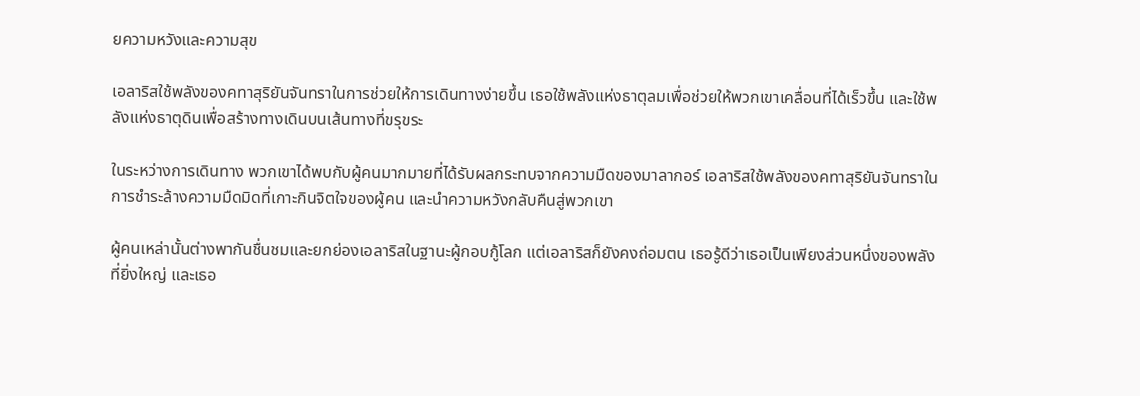ยความหวังและความสุข

เอลาริสใช้พลังของคทาสุริยันจันทราในการช่วยให้การเดินทางง่ายขึ้น เธอใช้พลังแห่งธาตุลมเพื่อช่วยให้พวกเขาเคลื่อนที่ได้เร็วขึ้น และใช้พลังแห่งธาตุดินเพื่อสร้างทางเดินบนเส้นทางที่ขรุขระ

ในระหว่างการเดินทาง พวกเขาได้พบกับผู้คนมากมายที่ได้รับผลกระทบจากความมืดของมาลากอร์ เอลาริสใช้พลังของคทาสุริยันจันทราในการชำระล้างความมืดมิดที่เกาะกินจิตใจของผู้คน และนำความหวังกลับคืนสู่พวกเขา

ผู้คนเหล่านั้นต่างพากันชื่นชมและยกย่องเอลาริสในฐานะผู้กอบกู้โลก แต่เอลาริสก็ยังคงถ่อมตน เธอรู้ดีว่าเธอเป็นเพียงส่วนหนึ่งของพลังที่ยิ่งใหญ่ และเธอ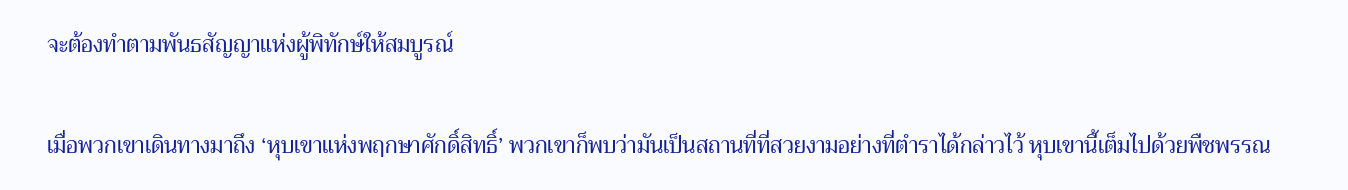จะต้องทำตามพันธสัญญาแห่งผู้พิทักษ์ให้สมบูรณ์

เมื่อพวกเขาเดินทางมาถึง ‘หุบเขาแห่งพฤกษาศักดิ์สิทธิ์’ พวกเขาก็พบว่ามันเป็นสถานที่ที่สวยงามอย่างที่ตำราได้กล่าวไว้ หุบเขานี้เต็มไปด้วยพืชพรรณ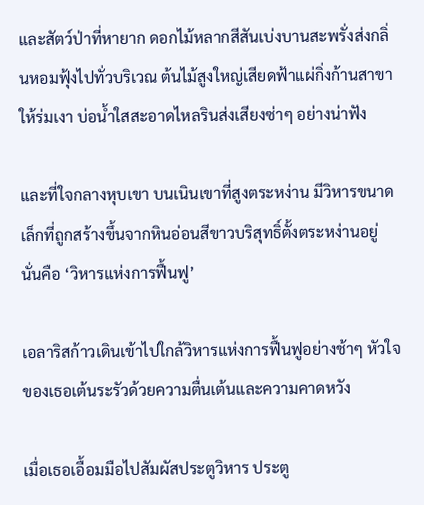และสัตว์ป่าที่หายาก ดอกไม้หลากสีสันเบ่งบานสะพรั่งส่งกลิ่นหอมฟุ้งไปทั่วบริเวณ ต้นไม้สูงใหญ่เสียดฟ้าแผ่กิ่งก้านสาขาให้ร่มเงา บ่อน้ำใสสะอาดไหลรินส่งเสียงซ่าๆ อย่างน่าฟัง

และที่ใจกลางหุบเขา บนเนินเขาที่สูงตระหง่าน มีวิหารขนาดเล็กที่ถูกสร้างขึ้นจากหินอ่อนสีขาวบริสุทธิ์ตั้งตระหง่านอยู่ นั่นคือ ‘วิหารแห่งการฟื้นฟู’

เอลาริสก้าวเดินเข้าไปใกล้วิหารแห่งการฟื้นฟูอย่างช้าๆ หัวใจของเธอเต้นระรัวด้วยความตื่นเต้นและความคาดหวัง

เมื่อเธอเอื้อมมือไปสัมผัสประตูวิหาร ประตู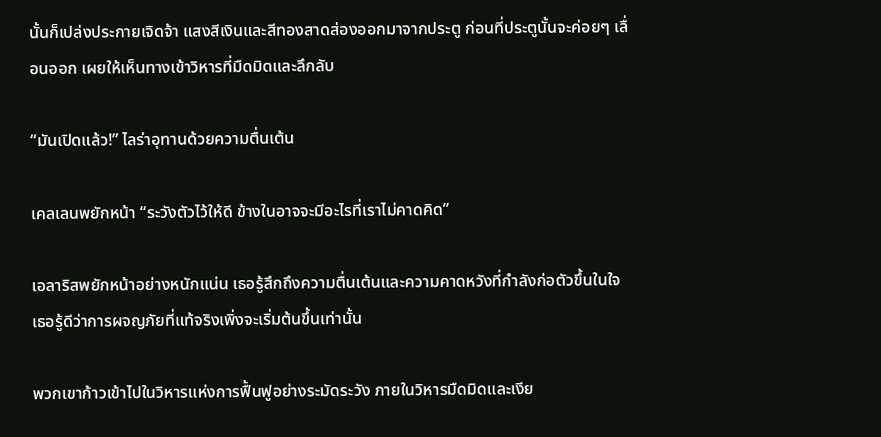นั้นก็เปล่งประกายเจิดจ้า แสงสีเงินและสีทองสาดส่องออกมาจากประตู ก่อนที่ประตูนั้นจะค่อยๆ เลื่อนออก เผยให้เห็นทางเข้าวิหารที่มืดมิดและลึกลับ

“มันเปิดแล้ว!” ไลร่าอุทานด้วยความตื่นเต้น

เคลเลนพยักหน้า “ระวังตัวไว้ให้ดี ข้างในอาจจะมีอะไรที่เราไม่คาดคิด”

เอลาริสพยักหน้าอย่างหนักแน่น เธอรู้สึกถึงความตื่นเต้นและความคาดหวังที่กำลังก่อตัวขึ้นในใจ เธอรู้ดีว่าการผจญภัยที่แท้จริงเพิ่งจะเริ่มต้นขึ้นเท่านั้น

พวกเขาก้าวเข้าไปในวิหารแห่งการฟื้นฟูอย่างระมัดระวัง ภายในวิหารมืดมิดและเงีย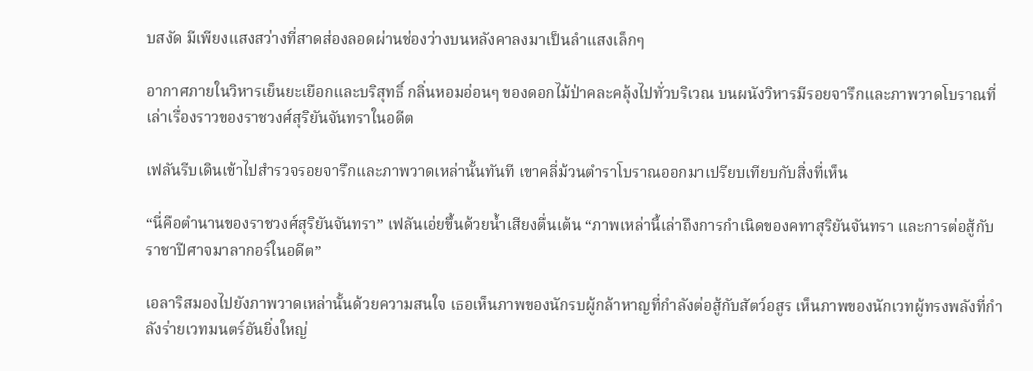บสงัด มีเพียงแสงสว่างที่สาดส่องลอดผ่านช่องว่างบนหลังคาลงมาเป็นลำแสงเล็กๆ

อากาศภายในวิหารเย็นยะเยือกและบริสุทธิ์ กลิ่นหอมอ่อนๆ ของดอกไม้ป่าคละคลุ้งไปทั่วบริเวณ บนผนังวิหารมีรอยจารึกและภาพวาดโบราณที่เล่าเรื่องราวของราชวงศ์สุริยันจันทราในอดีต

เฟลันรีบเดินเข้าไปสำรวจรอยจารึกและภาพวาดเหล่านั้นทันที เขาคลี่ม้วนตำราโบราณออกมาเปรียบเทียบกับสิ่งที่เห็น

“นี่คือตำนานของราชวงศ์สุริยันจันทรา” เฟลันเอ่ยขึ้นด้วยน้ำเสียงตื่นเต้น “ภาพเหล่านี้เล่าถึงการกำเนิดของคทาสุริยันจันทรา และการต่อสู้กับราชาปีศาจมาลากอร์ในอดีต”

เอลาริสมองไปยังภาพวาดเหล่านั้นด้วยความสนใจ เธอเห็นภาพของนักรบผู้กล้าหาญที่กำลังต่อสู้กับสัตว์อสูร เห็นภาพของนักเวทผู้ทรงพลังที่กำลังร่ายเวทมนตร์อันยิ่งใหญ่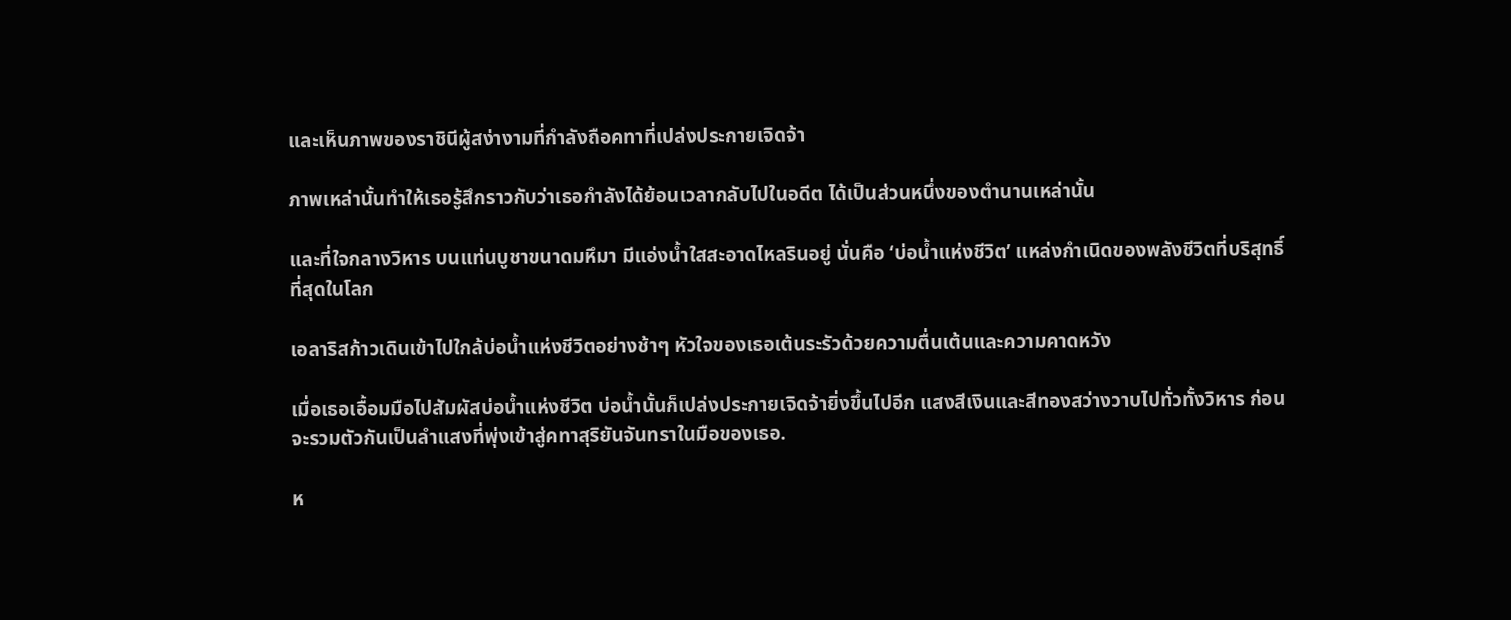และเห็นภาพของราชินีผู้สง่างามที่กำลังถือคทาที่เปล่งประกายเจิดจ้า

ภาพเหล่านั้นทำให้เธอรู้สึกราวกับว่าเธอกำลังได้ย้อนเวลากลับไปในอดีต ได้เป็นส่วนหนึ่งของตำนานเหล่านั้น

และที่ใจกลางวิหาร บนแท่นบูชาขนาดมหึมา มีแอ่งน้ำใสสะอาดไหลรินอยู่ นั่นคือ ‘บ่อน้ำแห่งชีวิต’ แหล่งกำเนิดของพลังชีวิตที่บริสุทธิ์ที่สุดในโลก

เอลาริสก้าวเดินเข้าไปใกล้บ่อน้ำแห่งชีวิตอย่างช้าๆ หัวใจของเธอเต้นระรัวด้วยความตื่นเต้นและความคาดหวัง

เมื่อเธอเอื้อมมือไปสัมผัสบ่อน้ำแห่งชีวิต บ่อน้ำนั้นก็เปล่งประกายเจิดจ้ายิ่งขึ้นไปอีก แสงสีเงินและสีทองสว่างวาบไปทั่วทั้งวิหาร ก่อนจะรวมตัวกันเป็นลำแสงที่พุ่งเข้าสู่คทาสุริยันจันทราในมือของเธอ.

ห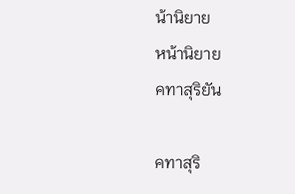น้านิยาย
หน้านิยาย
คทาสุริยัน

คทาสุริ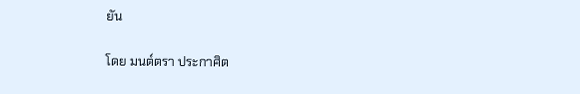ยัน

โดย มนต์ตรา ประกาศิต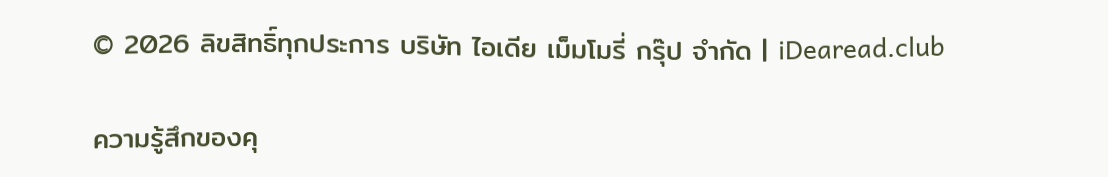© 2026 ลิขสิทธิ์ทุกประการ บริษัท ไอเดีย เม็มโมรี่ กรุ๊ป จำกัด | iDearead.club

ความรู้สึกของคุ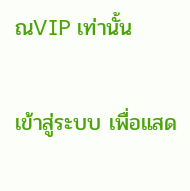ณVIP เท่านั้น

เข้าสู่ระบบ เพื่อแสด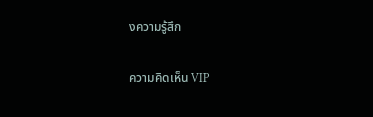งความรู้สึก

ความคิดเห็น VIP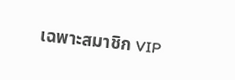เฉพาะสมาชิก VIP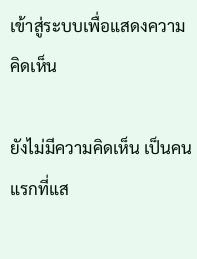เข้าสู่ระบบเพื่อแสดงความคิดเห็น

ยังไม่มีความคิดเห็น เป็นคนแรกที่แส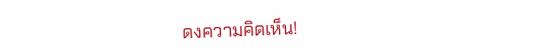ดงความคิดเห็น!